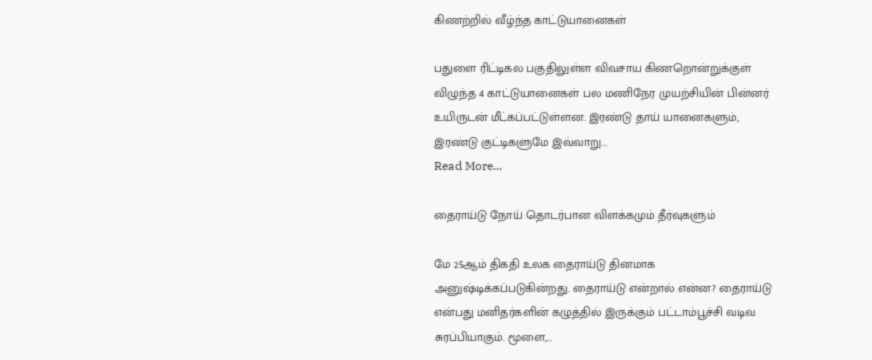கிணற்றில் வீழ்ந்த காட்டுயானைகள்

பதுளை ரிட்டிகல பகுதிலுள்ள விவசாய கிணறொன்றுக்குள் விழுந்த 4 காட்டுயானைகள் பல மணிநேர முயற்சியின் பின்னர் உயிருடன் மீட்கப்பட்டுள்ளன. இரண்டு தாய் யானைகளும், இரண்டு குட்டிகளுமே இவ்வாறு…
Read More...

தைராய்டு நோய் தொடர்பான விளக்கமும் தீர்வுகளும்

மே 25ஆம் திகதி உலக தைராய்டு தினமாக அனுஷ்டிக்கப்படுகின்றது. தைராய்டு என்றால் என்ன? தைராய்டு என்பது மனிதர்களின் கழுத்தில் இருக்கும் பட்டாம்பூச்சி வடிவ சுரப்பியாகும். மூளை,…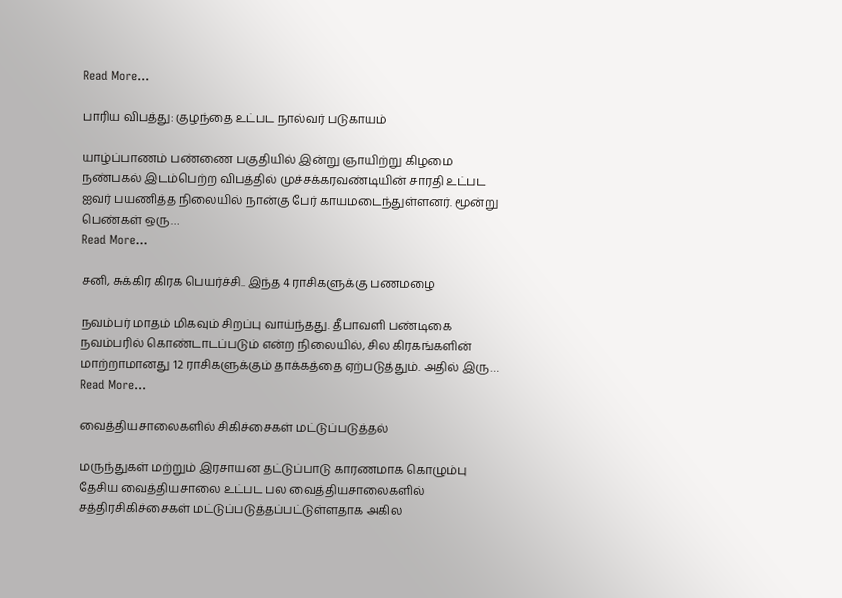Read More...

பாரிய விபத்து: குழந்தை உட்பட நால்வர் படுகாயம்

யாழ்ப்பாணம் பண்ணை பகுதியில் இன்று ஞாயிற்று கிழமை நண்பகல் இடம்பெற்ற விபத்தில் முச்சக்கரவண்டியின் சாரதி உட்பட ஐவர் பயணித்த நிலையில் நான்கு பேர் காயமடைந்துள்ளனர். மூன்று பெண்கள் ஒரு…
Read More...

சனி, சுக்கிர கிரக பெயர்ச்சி.. இந்த 4 ராசிகளுக்கு பணமழை

நவம்பர் மாதம் மிகவும் சிறப்பு வாய்ந்தது. தீபாவளி பண்டிகை நவம்பரில் கொண்டாடப்படும் என்ற நிலையில், சில கிரகங்களின் மாற்றாமானது 12 ராசிகளுக்கும் தாக்கத்தை ஏற்படுத்தும். அதில் இரு…
Read More...

வைத்தியசாலைகளில் சிகிச்சைகள் மட்டுப்படுத்தல்

மருந்துகள் மற்றும் இரசாயன தட்டுப்பாடு காரணமாக கொழும்பு தேசிய வைத்தியசாலை உட்பட பல வைத்தியசாலைகளில் சத்திரசிகிச்சைகள் மட்டுப்படுத்தப்பட்டுள்ளதாக அகில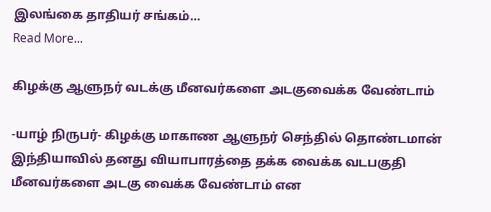இலங்கை தாதியர் சங்கம்…
Read More...

கிழக்கு ஆளுநர் வடக்கு மீனவர்களை அடகுவைக்க வேண்டாம்

-யாழ் நிருபர்- கிழக்கு மாகாண ஆளுநர் செந்தில் தொண்டமான் இந்தியாவில் தனது வியாபாரத்தை தக்க வைக்க வடபகுதி மீனவர்களை அடகு வைக்க வேண்டாம் என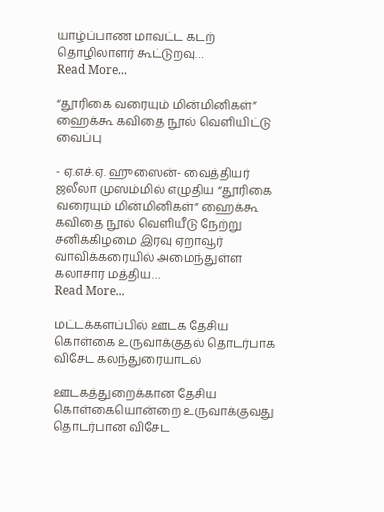யாழ்ப்பாண மாவட்ட கடற் தொழிலாளர் கூட்டுறவு…
Read More...

“தூரிகை வரையும் மின்மினிகள்” ஹைக்கூ கவிதை நூல் வெளியிட்டு வைப்பு

- ஏ.எச்.ஏ. ஹுஸைன்- வைத்தியர் ஜலீலா முஸம்மில் எழுதிய “தூரிகை வரையும் மின்மினிகள்” ஹைக்கூ கவிதை நூல் வெளியீடு நேற்று சனிக்கிழமை இரவு ஏறாவூர் வாவிக்கரையில் அமைந்துள்ள கலாசார மத்திய…
Read More...

மட்டக்களப்பில் ஊடக தேசிய கொள்கை உருவாக்குதல் தொடர்பாக விசேட கலந்துரையாடல்

ஊடகத்துறைக்கான தேசிய கொள்கையொன்றை உருவாக்குவது தொடர்பான விசேட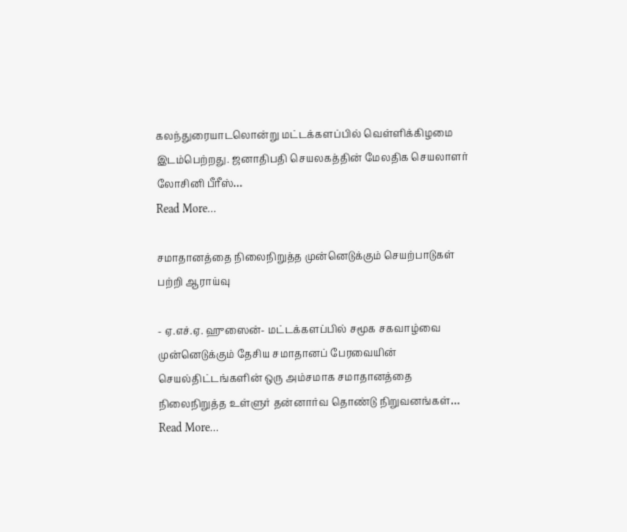கலந்துரையாடலொன்று மட்டக்களப்பில் வெள்ளிக்கிழமை இடம்பெற்றது. ஜனாதிபதி செயலகத்தின் மேலதிக செயலாளர் லோசினி பீரீஸ்…
Read More...

சமாதானத்தை நிலைநிறுத்த முன்னெடுக்கும் செயற்பாடுகள் பற்றி ஆராய்வு

- ஏ.எச்.ஏ. ஹுஸைன்- மட்டக்களப்பில் சமூக சகவாழ்வை முன்னெடுக்கும் தேசிய சமாதானப் பேரவையின் செயல்திட்டங்களின் ஒரு அம்சமாக சமாதானத்தை நிலைநிறுத்த உள்ளுர் தன்னார்வ தொண்டு நிறுவனங்கள்…
Read More...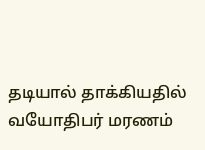தடியால் தாக்கியதில் வயோதிபர் மரணம்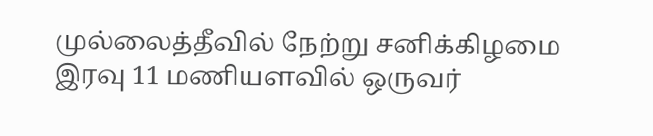முல்லைத்தீவில் நேற்று சனிக்கிழமை இரவு 11 மணியளவில் ஒருவர்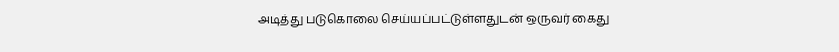அடித்து படுகொலை செய்யப்பட்டுள்ளதுடன் ஒருவர் கைது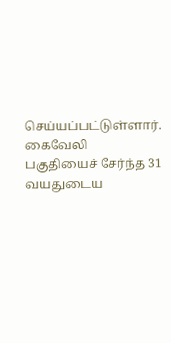செய்யப்பட்டுள்ளார். கைவேலி பகுதியைச் சேர்ந்த 31 வயதுடைய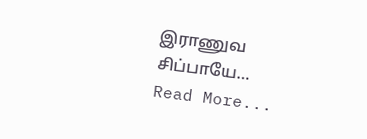இராணுவ சிப்பாயே…
Read More...